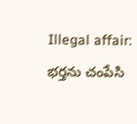Illegal affair: భర్తను చంపేసి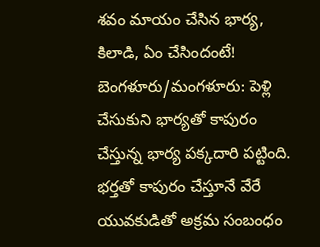శవం మాయం చేసిన భార్య, కిలాడి, ఏం చేసిందంటే!
బెంగళూరు/మంగళూరు: పెళ్లి చేసుకుని భార్యతో కాపురం చేస్తున్న భార్య పక్కదారి పట్టింది. భర్తతో కాపురం చేస్తూనే వేరే యువకుడితో అక్రమ సంబంధం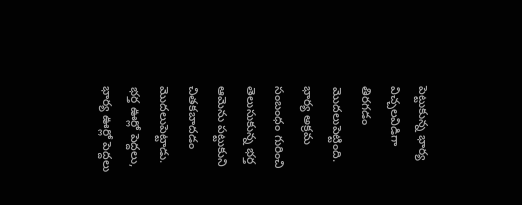పెట్టుకున్న భార్య విచ్చలవిడిగా తిరగడం మొదలుపెట్టింది. భార్య అక్రమ సంబంధం గురించి తెలుసుకున్న భర్త ఆమెను పట్టుకుని చితకబాదడం మొదలుపెట్టాడు. భర్త ఊర్లో పెద్దలు, భార్య ఊర్లో పెద్దలు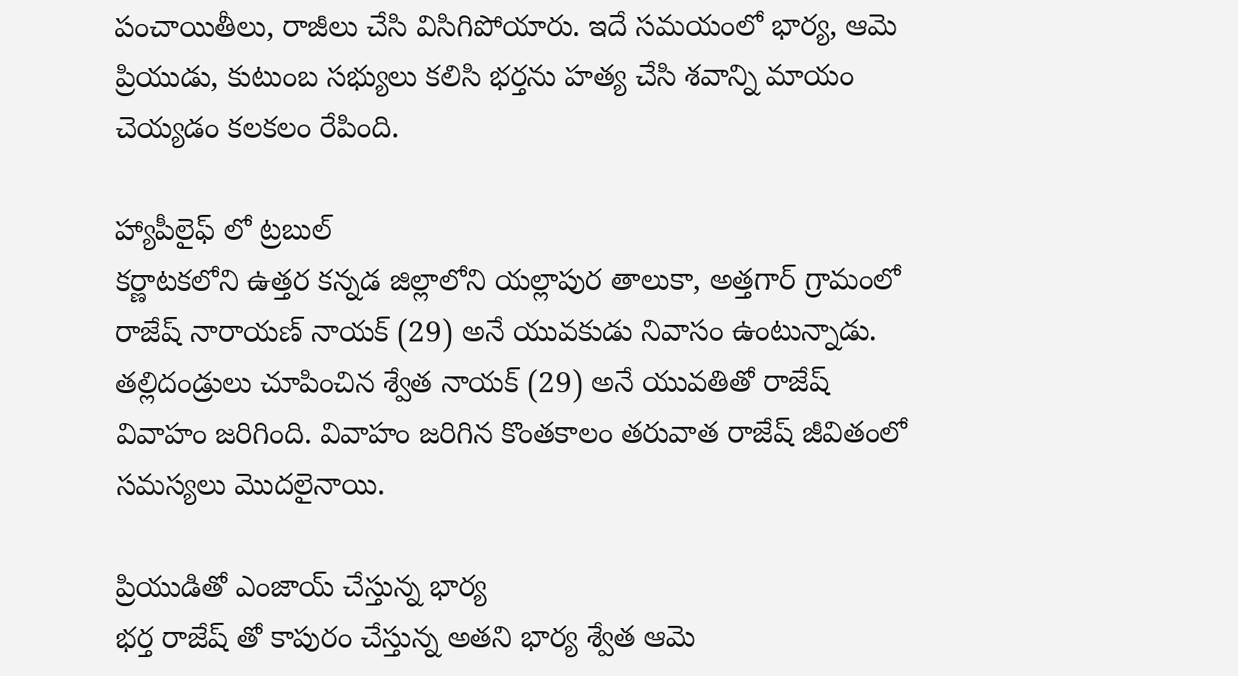పంచాయితీలు, రాజీలు చేసి విసిగిపోయారు. ఇదే సమయంలో భార్య, ఆమె ప్రియుడు, కుటుంబ సభ్యులు కలిసి భర్తను హత్య చేసి శవాన్ని మాయం చెయ్యడం కలకలం రేపింది.

హ్యాపీలైఫ్ లో ట్రబుల్
కర్ణాటకలోని ఉత్తర కన్నడ జిల్లాలోని యల్లాపుర తాలుకా, అత్తగార్ గ్రామంలో రాజేష్ నారాయణ్ నాయక్ (29) అనే యువకుడు నివాసం ఉంటున్నాడు. తల్లిదండ్రులు చూపించిన శ్వేత నాయక్ (29) అనే యువతితో రాజేష్ వివాహం జరిగింది. వివాహం జరిగిన కొంతకాలం తరువాత రాజేష్ జీవితంలో సమస్యలు మొదలైనాయి.

ప్రియుడితో ఎంజాయ్ చేస్తున్న భార్య
భర్త రాజేష్ తో కాపురం చేస్తున్న అతని భార్య శ్వేత ఆమె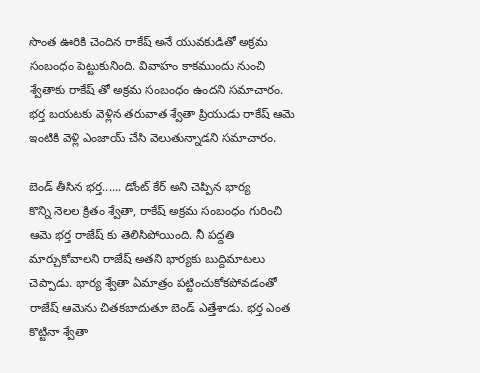సొంత ఊరికి చెందిన రాకేష్ అనే యువకుడితో అక్రమ సంబంధం పెట్టుకునింది. వివాహం కాకముందు నుంచి శ్వేతాకు రాకేష్ తో అక్రమ సంబంధం ఉందని సమాచారం. భర్త బయటకు వెళ్లిన తరువాత శ్వేతా ప్రియుడు రాకేష్ ఆమె ఇంటికి వెళ్లి ఎంజాయ్ చేసి వెలుతున్నాడని సమాచారం.

బెండ్ తీసిన భర్త...... డోంట్ కేర్ అని చెప్పిన భార్య
కొన్ని నెలల క్రితం శ్వేతా, రాకేష్ అక్రమ సంబంధం గురించి ఆమె భర్త రాజేష్ కు తెలిసిపోయింది. నీ పద్దతి మార్చుకోవాలని రాజేష్ అతని భార్యకు బుద్దిమాటలు చెప్పాడు. భార్య శ్వేతా ఏమాత్రం పట్టించుకోకపోవడంతో రాజేష్ ఆమెను చితకబాదుతూ బెండ్ ఎత్తేశాడు. భర్త ఎంత కొట్టినా శ్వేతా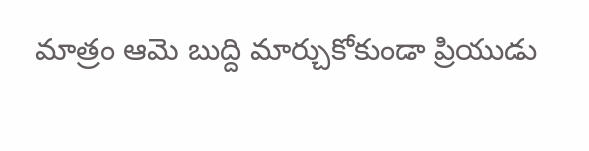మాత్రం ఆమె బుద్ది మార్చుకోకుండా ప్రియుడు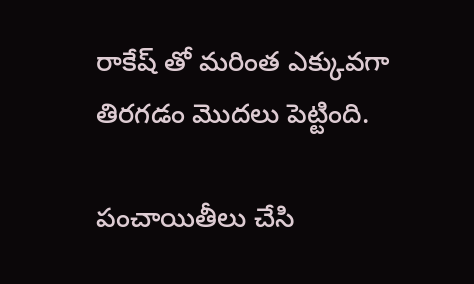రాకేష్ తో మరింత ఎక్కువగా తిరగడం మొదలు పెట్టింది.

పంచాయితీలు చేసి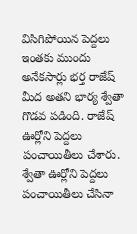విసిగిపోయిన పెద్దలు
ఇంతకు ముందు అనేకసార్లు భర్త రాజేష్ మీద అతని భార్య శ్వేతా గొడవ పడింది. రాజేష్ ఊర్లోని పెద్దలు పంచాయితీలు చేశారు. శ్వేతా ఊర్లోని పెద్దలు పంచాయితీలు చేసినా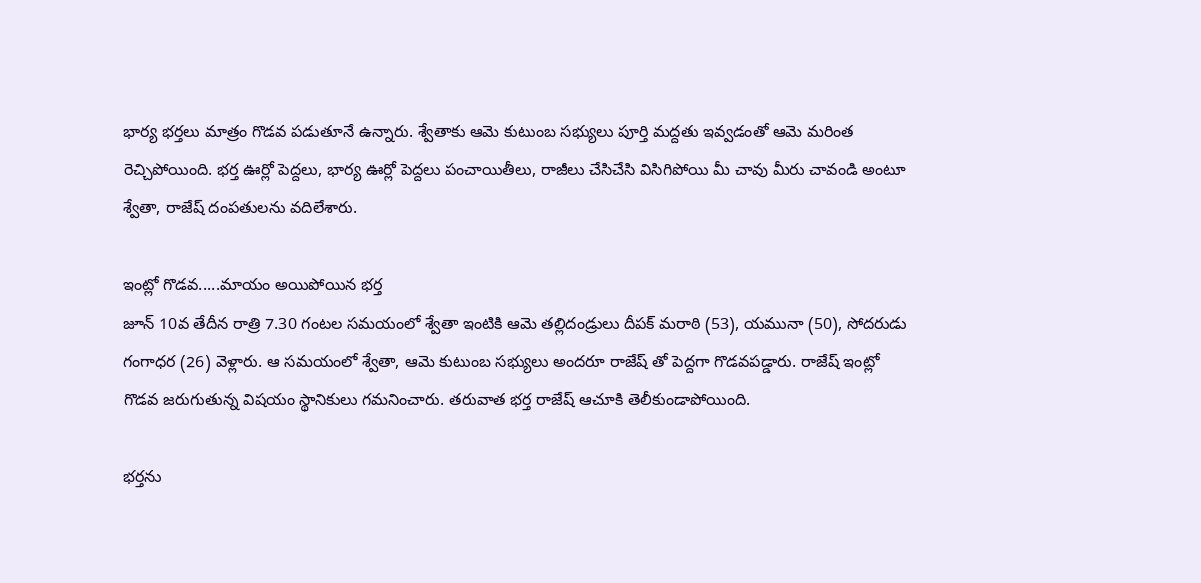భార్య భర్తలు మాత్రం గొడవ పడుతూనే ఉన్నారు. శ్వేతాకు ఆమె కుటుంబ సభ్యులు పూర్తి మద్దతు ఇవ్వడంతో ఆమె మరింత రెచ్చిపోయింది. భర్త ఊర్లో పెద్దలు, భార్య ఊర్లో పెద్దలు పంచాయితీలు, రాజీలు చేసిచేసి విసిగిపోయి మీ చావు మీరు చావండి అంటూ శ్వేతా, రాజేష్ దంపతులను వదిలేశారు.

ఇంట్లో గొడవ.....మాయం అయిపోయిన భర్త
జూన్ 10వ తేదీన రాత్రి 7.30 గంటల సమయంలో శ్వేతా ఇంటికి ఆమె తల్లిదండ్రులు దీపక్ మరాఠి (53), యమునా (50), సోదరుడు గంగాధర (26) వెళ్లారు. ఆ సమయంలో శ్వేతా, ఆమె కుటుంబ సభ్యులు అందరూ రాజేష్ తో పెద్దగా గొడవపడ్డారు. రాజేష్ ఇంట్లో గొడవ జరుగుతున్న విషయం స్థానికులు గమనించారు. తరువాత భర్త రాజేష్ ఆచూకి తెలీకుండాపోయింది.

భర్తను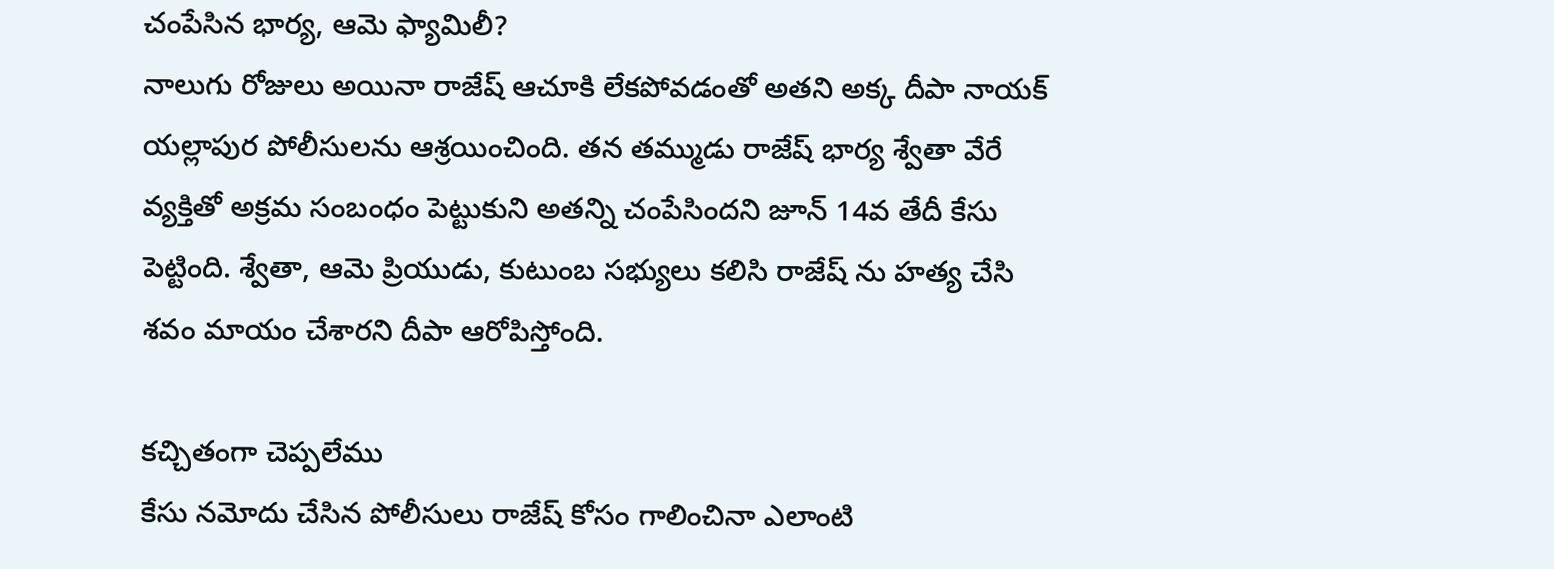చంపేసిన భార్య, ఆమె ఫ్యామిలీ?
నాలుగు రోజులు అయినా రాజేష్ ఆచూకి లేకపోవడంతో అతని అక్క దీపా నాయక్ యల్లాపుర పోలీసులను ఆశ్రయించింది. తన తమ్ముడు రాజేష్ భార్య శ్వేతా వేరే వ్యక్తితో అక్రమ సంబంధం పెట్టుకుని అతన్ని చంపేసిందని జూన్ 14వ తేదీ కేసు పెట్టింది. శ్వేతా, ఆమె ప్రియుడు, కుటుంబ సభ్యులు కలిసి రాజేష్ ను హత్య చేసి శవం మాయం చేశారని దీపా ఆరోపిస్తోంది.

కచ్చితంగా చెప్పలేము
కేసు నమోదు చేసిన పోలీసులు రాజేష్ కోసం గాలించినా ఎలాంటి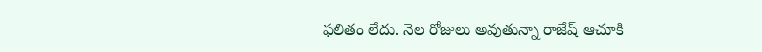ఫలితం లేదు. నెల రోజులు అవుతున్నా రాజేష్ ఆచూకి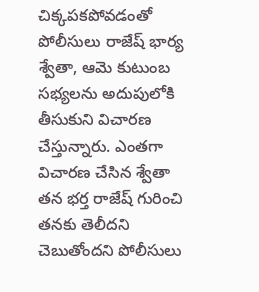చిక్కపకపోవడంతో పోలీసులు రాజేష్ భార్య శ్వేతా, ఆమె కుటుంబ సభ్యలను అదుపులోకి తీసుకుని విచారణ చేస్తున్నారు. ఎంతగా విచారణ చేసిన శ్వేతా తన భర్త రాజేష్ గురించి తనకు తెలీదని చెబుతోందని పోలీసులు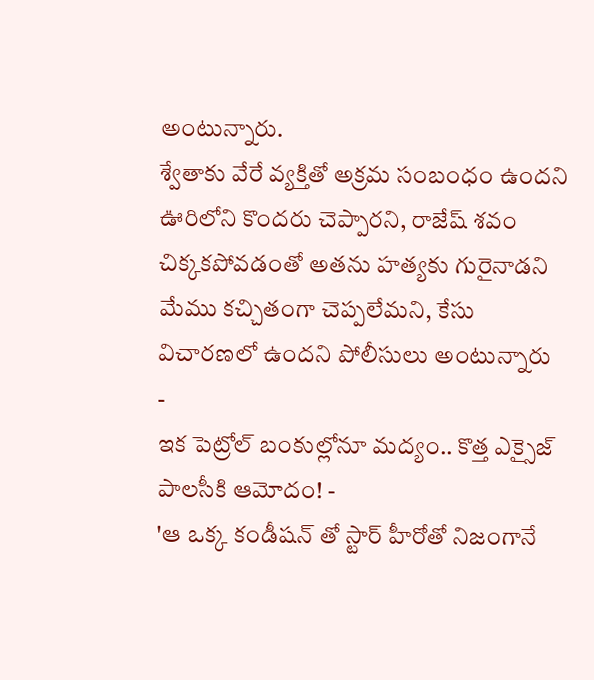అంటున్నారు.
శ్వేతాకు వేరే వ్యక్తితో అక్రమ సంబంధం ఉందని ఊరిలోని కొందరు చెప్పారని, రాజేష్ శవం చిక్కకపోవడంతో అతను హత్యకు గురైనాడని మేము కచ్చితంగా చెప్పలేమని, కేసు విచారణలో ఉందని పోలీసులు అంటున్నారు
-
ఇక పెట్రోల్ బంకుల్లోనూ మద్యం.. కొత్త ఎక్సైజ్ పాలసీకి ఆమోదం! -
'ఆ ఒక్క కండీషన్ తో స్టార్ హీరోతో నిజంగానే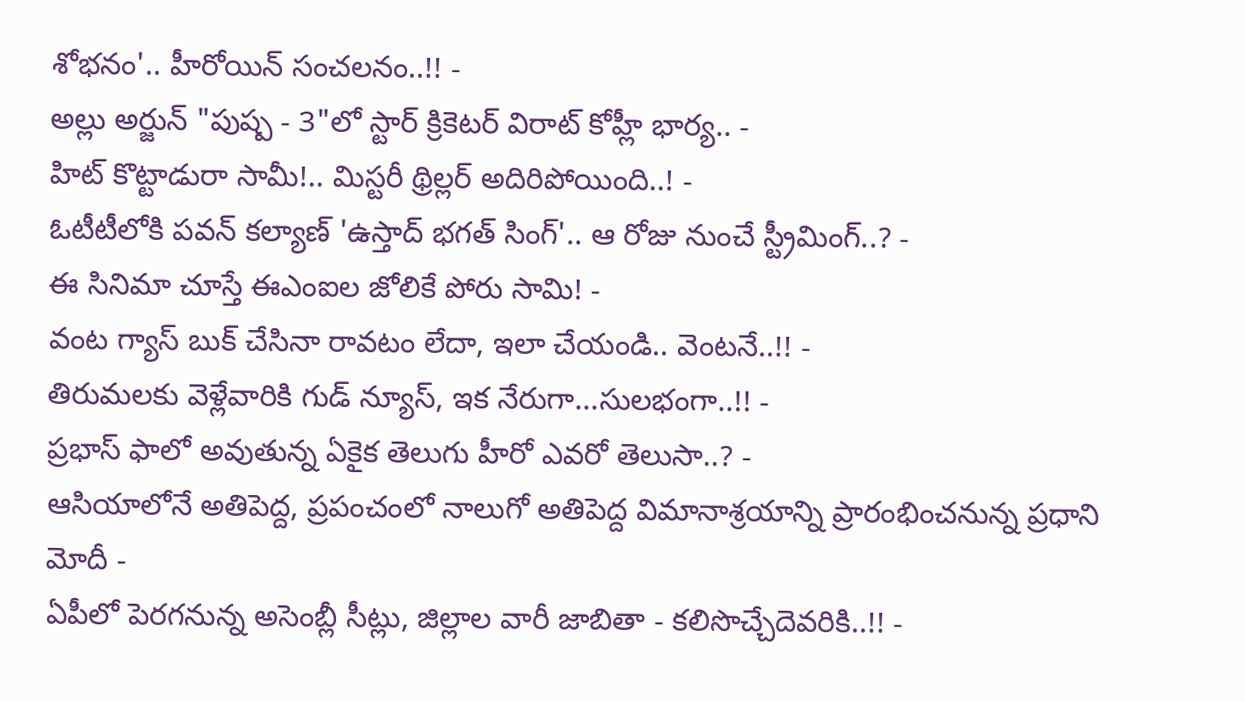శోభనం'.. హీరోయిన్ సంచలనం..!! -
అల్లు అర్జున్ "పుష్ప - 3"లో స్టార్ క్రికెటర్ విరాట్ కోహ్లీ భార్య.. -
హిట్ కొట్టాడురా సామీ!.. మిస్టరీ థ్రిల్లర్ అదిరిపోయింది..! -
ఓటీటీలోకి పవన్ కల్యాణ్ 'ఉస్తాద్ భగత్ సింగ్'.. ఆ రోజు నుంచే స్ట్రీమింగ్..? -
ఈ సినిమా చూస్తే ఈఎంఐల జోలికే పోరు సామి! -
వంట గ్యాస్ బుక్ చేసినా రావటం లేదా, ఇలా చేయండి.. వెంటనే..!! -
తిరుమలకు వెళ్లేవారికి గుడ్ న్యూస్, ఇక నేరుగా...సులభంగా..!! -
ప్రభాస్ ఫాలో అవుతున్న ఏకైక తెలుగు హీరో ఎవరో తెలుసా..? -
ఆసియాలోనే అతిపెద్ద, ప్రపంచంలో నాలుగో అతిపెద్ద విమానాశ్రయాన్ని ప్రారంభించనున్న ప్రధాని మోదీ -
ఏపీలో పెరగనున్న అసెంబ్లీ సీట్లు, జిల్లాల వారీ జాబితా - కలిసొచ్చేదెవరికి..!! -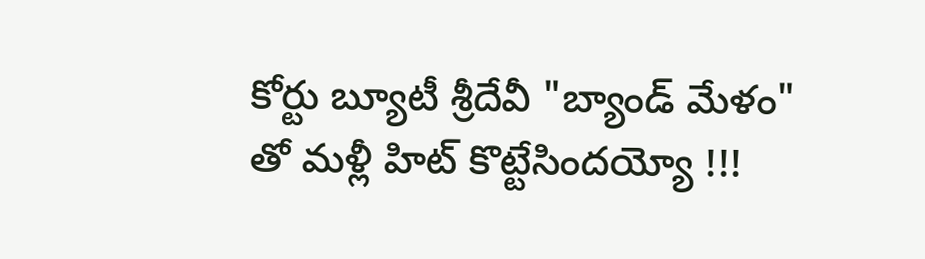కోర్టు బ్యూటీ శ్రీదేవీ "బ్యాండ్ మేళం" తో మళ్లీ హిట్ కొట్టేసిందయ్యో !!!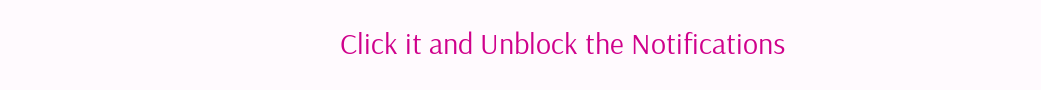Click it and Unblock the Notifications